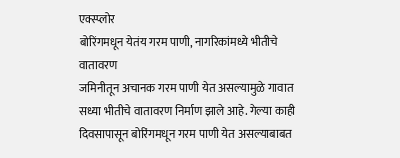एक्स्प्लोर
बोरिंगमधून येतंय गरम पाणी, नागरिकांमध्ये भीतीचे वातावरण
जमिनीतून अचानक गरम पाणी येत असल्यामुळे गावात सध्या भीतीचे वातावरण निर्माण झाले आहे. गेल्या काही दिवसापासून बोरिंगमधून गरम पाणी येत असल्याबाबत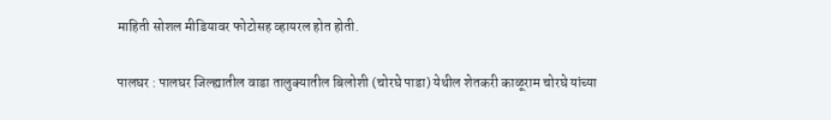माहिती सोशल मीडियावर फोटोसह व्हायरल होत होती.

पालघर : पालघर जिल्ह्यातील वाडा तालुक्यातील बिलोशी (चोरघे पाडा) येथील शेतकरी काळूराम चोरघे यांच्या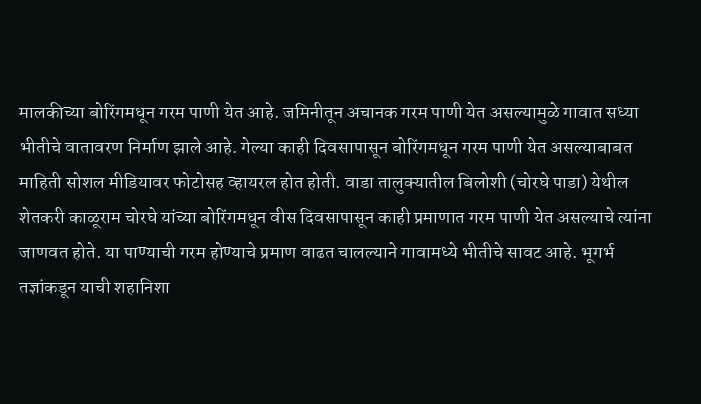मालकीच्या बोरिंगमधून गरम पाणी येत आहे. जमिनीतून अचानक गरम पाणी येत असल्यामुळे गावात सध्या भीतीचे वातावरण निर्माण झाले आहे. गेल्या काही दिवसापासून बोरिंगमधून गरम पाणी येत असल्याबाबत माहिती सोशल मीडियावर फोटोसह व्हायरल होत होती. वाडा तालुक्यातील बिलोशी (चोरघे पाडा) येथील शेतकरी काळूराम चोरघे यांच्या बोरिंगमधून वीस दिवसापासून काही प्रमाणात गरम पाणी येत असल्याचे त्यांना जाणवत होते. या पाण्याची गरम होण्याचे प्रमाण वाढत चालल्याने गावामध्ये भीतीचे सावट आहे. भूगर्भ तज्ञांकडून याची शहानिशा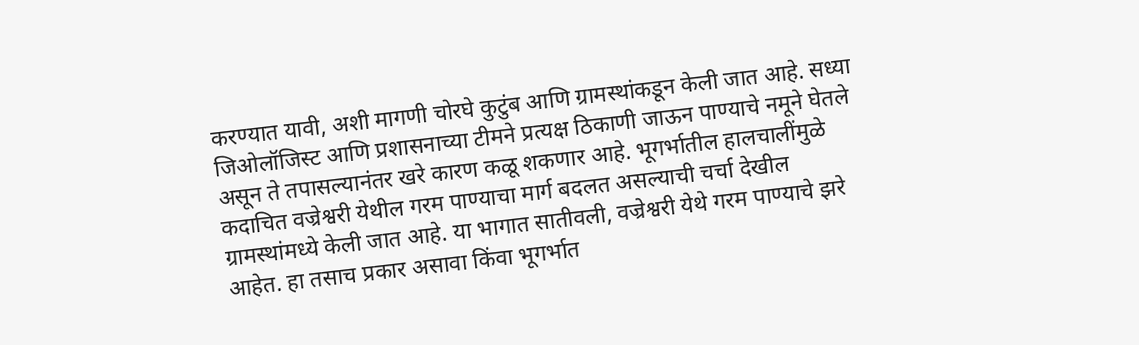करण्यात यावी, अशी मागणी चोरघे कुटुंब आणि ग्रामस्थांकडून केली जात आहे. सध्या जिओलॉजिस्ट आणि प्रशासनाच्या टीमने प्रत्यक्ष ठिकाणी जाऊन पाण्याचे नमूने घेतले असून ते तपासल्यानंतर खरे कारण कळू शकणार आहे. भूगर्भातील हालचालींमुळे कदाचित वज्रेश्वरी येथील गरम पाण्याचा मार्ग बदलत असल्याची चर्चा देखील ग्रामस्थांमध्ये केली जात आहे. या भागात सातीवली, वज्रेश्वरी येथे गरम पाण्याचे झरे आहेत. हा तसाच प्रकार असावा किंवा भूगर्भात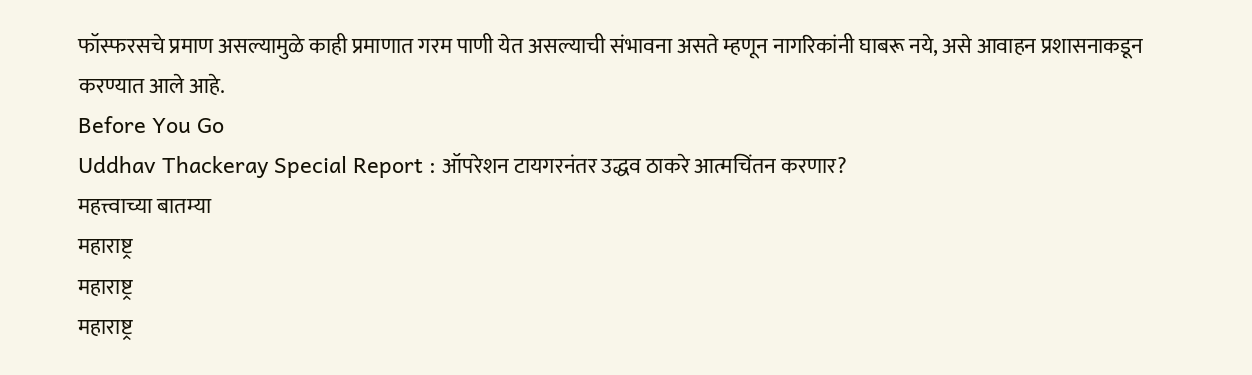फॉस्फरसचे प्रमाण असल्यामुळे काही प्रमाणात गरम पाणी येत असल्याची संभावना असते म्हणून नागरिकांनी घाबरू नये, असे आवाहन प्रशासनाकडून करण्यात आले आहे.
Before You Go
Uddhav Thackeray Special Report : ऑपरेशन टायगरनंतर उद्धव ठाकरे आत्मचिंतन करणार?
महत्त्वाच्या बातम्या
महाराष्ट्र
महाराष्ट्र
महाराष्ट्र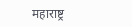महाराष्ट्र